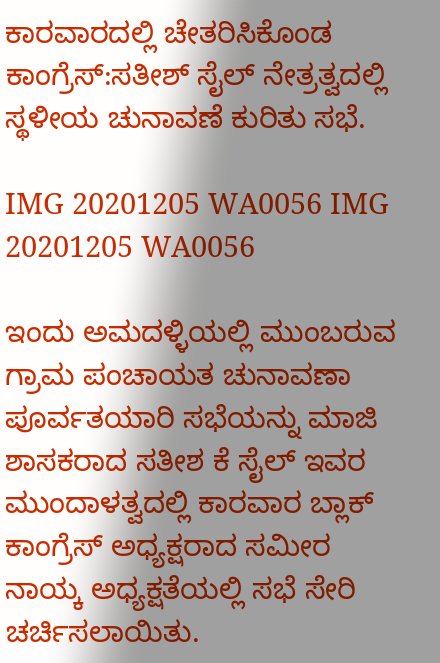ಕಾರವಾರದಲ್ಲಿ ಚೇತರಿಸಿಕೊಂಡ ಕಾಂಗ್ರೆಸ್:ಸತೀಶ್ ಸೈಲ್ ನೇತ್ರತ್ವದಲ್ಲಿ ಸ್ಥಳೀಯ ಚುನಾವಣೆ ಕುರಿತು ಸಭೆ.

IMG 20201205 WA0056 IMG 20201205 WA0056

ಇಂದು ಅಮದಳ್ಳಿಯಲ್ಲಿ ಮುಂಬರುವ ಗ್ರಾಮ ಪಂಚಾಯತ ಚುನಾವಣಾ ಪೂರ್ವತಯಾರಿ ಸಭೆಯನ್ನು ಮಾಜಿ ಶಾಸಕರಾದ ಸತೀಶ ಕೆ ಸೈಲ್ ಇವರ ಮುಂದಾಳತ್ವದಲ್ಲಿ ಕಾರವಾರ ಬ್ಲಾಕ್ ಕಾಂಗ್ರೆಸ್ ಅಧ್ಯಕ್ಷರಾದ ಸಮೀರ ನಾಯ್ಕ ಅಧ್ಯಕ್ಷತೆಯಲ್ಲಿ ಸಭೆ ಸೇರಿ ಚರ್ಚಿಸಲಾಯಿತು.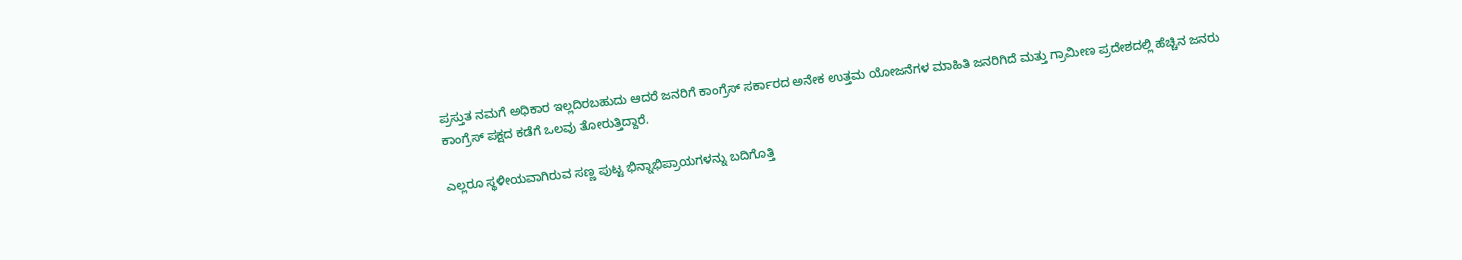ಪ್ರಸ್ತುತ ನಮಗೆ ಅಧಿಕಾರ ಇಲ್ಲದಿರಬಹುದು ಆದರೆ ಜನರಿಗೆ ಕಾಂಗ್ರೆಸ್ ಸರ್ಕಾರದ ಅನೇಕ ಉತ್ತಮ ಯೋಜನೆಗಳ ಮಾಹಿತಿ ಜನರಿಗಿದೆ ಮತ್ತು ಗ್ರಾಮೀಣ ಪ್ರದೇಶದಲ್ಲಿ ಹೆಚ್ಚಿನ ಜನರು ಕಾಂಗ್ರೆಸ್ ಪಕ್ಷದ ಕಡೆಗೆ ಒಲವು ತೋರುತ್ತಿದ್ದಾರೆ.

ಎಲ್ಲರೂ ಸ್ಥಳೀಯವಾಗಿರುವ ಸಣ್ಣ ಪುಟ್ಟ ಭಿನ್ನಾಭಿಪ್ರಾಯಗಳನ್ನು ಬದಿಗೊತ್ತಿ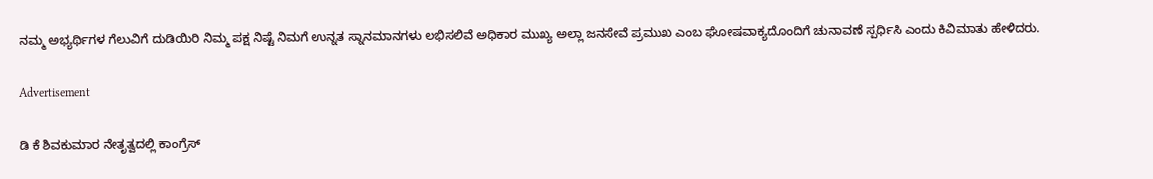ನಮ್ಮ ಅಭ್ಯರ್ಥಿಗಳ ಗೆಲುವಿಗೆ ದುಡಿಯಿರಿ ನಿಮ್ಮ ಪಕ್ಷ ನಿಷ್ಟೆ ನಿಮಗೆ ಉನ್ನತ ಸ್ನಾನಮಾನಗಳು ಲಭಿಸಲಿವೆ ಅಧಿಕಾರ ಮುಖ್ಯ ಅಲ್ಲಾ ಜನಸೇವೆ ಪ್ರಮುಖ ಎಂಬ ಘೋಷವಾಕ್ಯದೊಂದಿಗೆ ಚುನಾವಣೆ ಸ್ಪರ್ಧಿಸಿ ಎಂದು ಕಿವಿಮಾತು ಹೇಳಿದರು‌.

Advertisement

ಡಿ ಕೆ ಶಿವಕುಮಾರ ನೇತೃತ್ವದಲ್ಲಿ ಕಾಂಗ್ರೆಸ್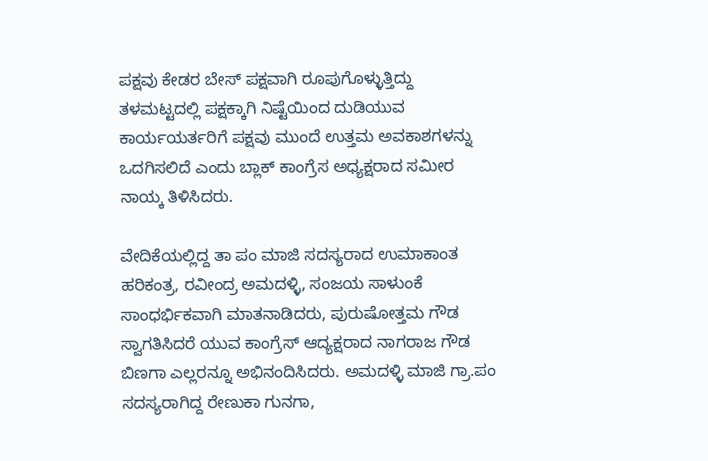ಪಕ್ಷವು ಕೇಡರ ಬೇಸ್ ಪಕ್ಷವಾಗಿ ರೂಪುಗೊಳ್ಳುತ್ತಿದ್ದು ತಳಮಟ್ಟದಲ್ಲಿ ಪಕ್ಷಕ್ಕಾಗಿ ನಿಷ್ಟೆಯಿಂದ ದುಡಿಯುವ ಕಾರ್ಯಯರ್ತರಿಗೆ ಪಕ್ಷವು ಮುಂದೆ ಉತ್ತಮ ಅವಕಾಶಗಳನ್ನು ಒದಗಿಸಲಿದೆ ಎಂದು ಬ್ಲಾಕ್ ಕಾಂಗ್ರೆಸ ಅಧ್ಯಕ್ಷರಾದ ಸಮೀರ ನಾಯ್ಕ ತಿಳಿಸಿದರು.

ವೇದಿಕೆಯಲ್ಲಿದ್ದ ತಾ ಪಂ ಮಾಜಿ ಸದಸ್ಯರಾದ ಉಮಾಕಾಂತ ಹರಿಕಂತ್ರ, ರವೀಂದ್ರ ಅಮದಳ್ಳಿ, ಸಂಜಯ ಸಾಳುಂಕೆ ಸಾಂಧರ್ಭಿಕವಾಗಿ ಮಾತನಾಡಿದರು, ಪುರುಷೋತ್ತಮ ಗೌಡ ಸ್ವಾಗತಿಸಿದರೆ ಯುವ ಕಾಂಗ್ರೆಸ್ ಆದ್ಯಕ್ಷರಾದ ನಾಗರಾಜ ಗೌಡ ಬಿಣಗಾ ಎಲ್ಲರನ್ನೂ ಅಭಿನಂದಿಸಿದರು. ಅಮದಳ್ಳಿ ಮಾಜಿ ಗ್ರಾ.ಪಂ ಸದಸ್ಯರಾಗಿದ್ದ ರೇಣುಕಾ ಗುನಗಾ,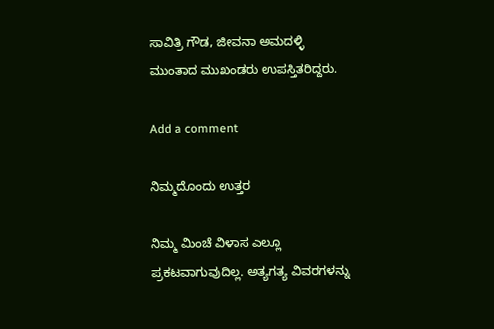ಸಾವಿತ್ರಿ ಗೌಡ, ಜೀವನಾ ಅಮದಳ್ಳಿ ಮುಂತಾದ ಮುಖಂಡರು ಉಪಸ್ತಿತರಿದ್ದರು.

Add a comment

ನಿಮ್ಮದೊಂದು ಉತ್ತರ

ನಿಮ್ಮ ಮಿಂಚೆ ವಿಳಾಸ ಎಲ್ಲೂ ಪ್ರಕಟವಾಗುವುದಿಲ್ಲ. ಅತ್ಯಗತ್ಯ ವಿವರಗಳನ್ನು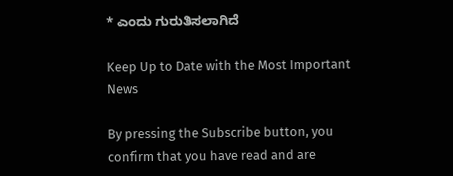* ಎಂದು ಗುರುತಿಸಲಾಗಿದೆ

Keep Up to Date with the Most Important News

By pressing the Subscribe button, you confirm that you have read and are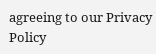agreeing to our Privacy Policy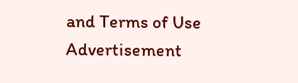and Terms of Use
Advertisement